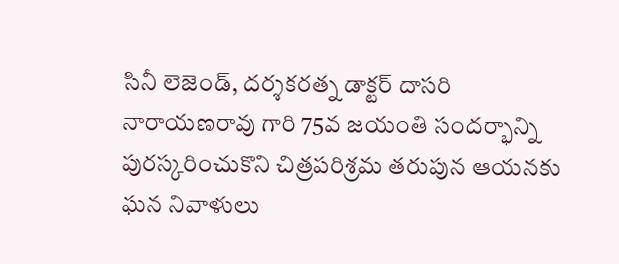సినీ లెజెండ్, దర్శకరత్న డాక్టర్ దాసరి నారాయణరావు గారి 75వ జయంతి సందర్భాన్ని పురస్కరించుకొని చిత్రపరిశ్రమ తరుపున ఆయనకు ఘన నివాళులు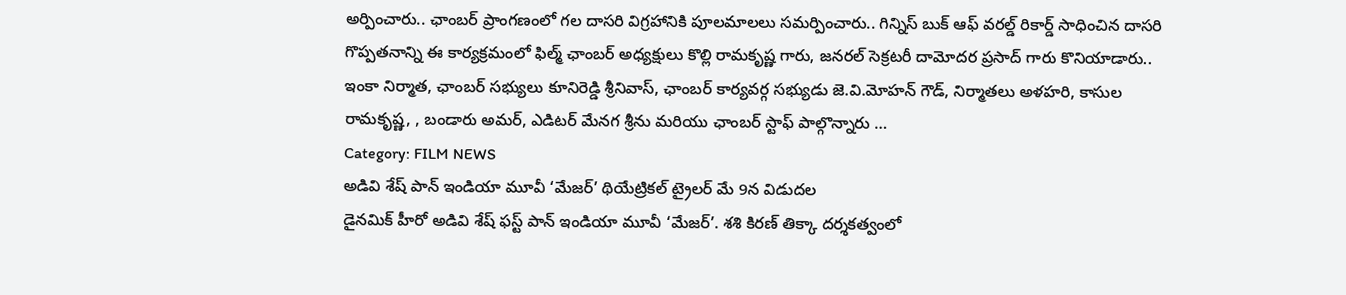అర్పించారు.. ఛాంబర్ ప్రాంగణంలో గల దాసరి విగ్రహానికి పూలమాలలు సమర్పించారు.. గిన్నిస్ బుక్ ఆఫ్ వరల్డ్ రికార్డ్ సాధించిన దాసరి గొప్పతనాన్ని ఈ కార్యక్రమంలో ఫిల్మ్ ఛాంబర్ అధ్యక్షులు కొల్లి రామకృష్ణ గారు, జనరల్ సెక్రటరీ దామోదర ప్రసాద్ గారు కొనియాడారు.. ఇంకా నిర్మాత, ఛాంబర్ సభ్యులు కూనిరెడ్డి శ్రీనివాస్, ఛాంబర్ కార్యవర్గ సభ్యుడు జె.వి.మోహన్ గౌడ్, నిర్మాతలు అళహరి, కాసుల రామకృష్ణ, , బండారు అమర్, ఎడిటర్ మేనగ శ్రీను మరియు ఛాంబర్ స్టాఫ్ పాల్గొన్నారు …
Category: FILM NEWS
అడివి శేష్ పాన్ ఇండియా మూవీ ‘మేజర్’ థియేట్రికల్ ట్రైలర్ మే 9న విడుదల
డైనమిక్ హీరో అడివి శేష్ ఫస్ట్ పాన్ ఇండియా మూవీ ‘మేజర్’. శశి కిరణ్ తిక్కా దర్శకత్వంలో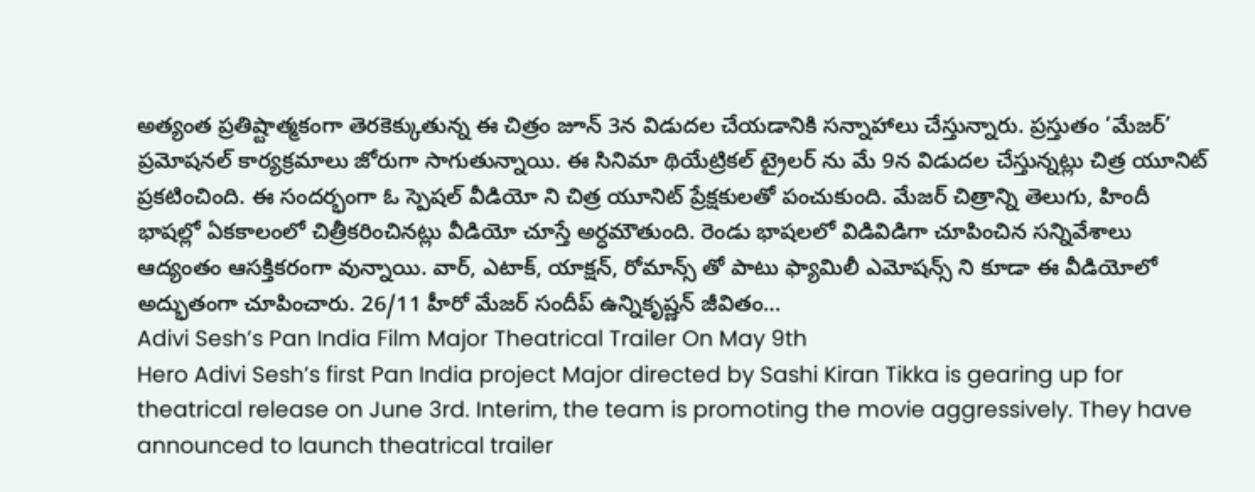అత్యంత ప్రతిష్టాత్మకంగా తెరకెక్కుతున్న ఈ చిత్రం జూన్ 3న విడుదల చేయడానికి సన్నాహాలు చేస్తున్నారు. ప్రస్తుతం ‘మేజర్’ ప్రమోషనల్ కార్యక్రమాలు జోరుగా సాగుతున్నాయి. ఈ సినిమా థియేట్రికల్ ట్రైలర్ ను మే 9న విడుదల చేస్తున్నట్లు చిత్ర యూనిట్ ప్రకటించింది. ఈ సందర్భంగా ఓ స్పెషల్ వీడియో ని చిత్ర యూనిట్ ప్రేక్షకులతో పంచుకుంది. మేజర్ చిత్రాన్ని తెలుగు, హిందీ భాషల్లో ఏకకాలంలో చిత్రీకరించినట్లు వీడియో చూస్తే అర్ధమౌతుంది. రెండు భాషలలో విడివిడిగా చూపించిన సన్నివేశాలు ఆద్యంతం ఆసక్తికరంగా వున్నాయి. వార్, ఎటాక్, యాక్షన్, రోమాన్స్ తో పాటు ఫ్యామిలీ ఎమోషన్స్ ని కూడా ఈ వీడియోలో అద్భుతంగా చూపించారు. 26/11 హీరో మేజర్ సందీప్ ఉన్నికృష్ణన్ జీవితం…
Adivi Sesh’s Pan India Film Major Theatrical Trailer On May 9th
Hero Adivi Sesh’s first Pan India project Major directed by Sashi Kiran Tikka is gearing up for theatrical release on June 3rd. Interim, the team is promoting the movie aggressively. They have announced to launch theatrical trailer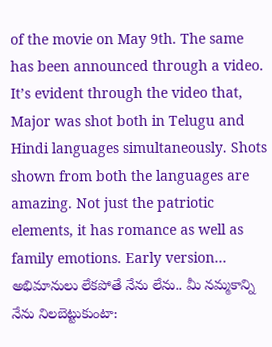of the movie on May 9th. The same has been announced through a video. It’s evident through the video that, Major was shot both in Telugu and Hindi languages simultaneously. Shots shown from both the languages are amazing. Not just the patriotic elements, it has romance as well as family emotions. Early version…
అభిమానులు లేకపోతే నేను లేను.. మీ నమ్మకాన్ని నేను నిలబెట్టుకుంటా: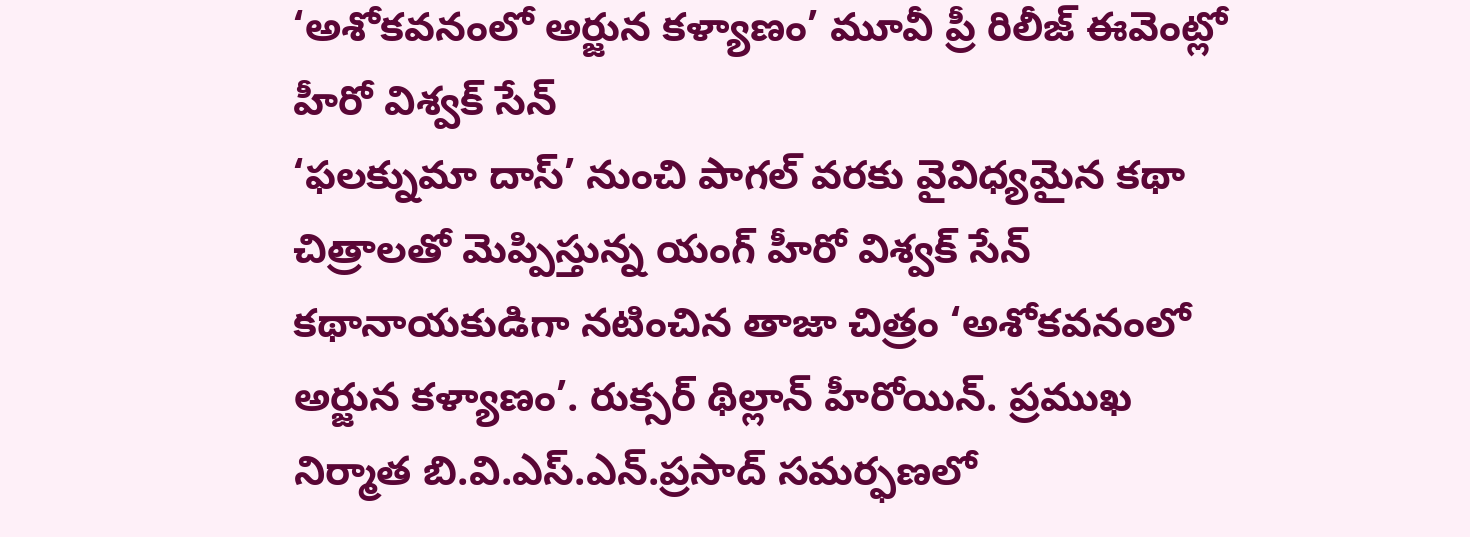‘అశోకవనంలో అర్జున కళ్యాణం’ మూవీ ప్రీ రిలీజ్ ఈవెంట్లో హీరో విశ్వక్ సేన్
‘ఫలక్నుమా దాస్’ నుంచి పాగల్ వరకు వైవిధ్యమైన కథా చిత్రాలతో మెప్పిస్తున్న యంగ్ హీరో విశ్వక్ సేన్ కథానాయకుడిగా నటించిన తాజా చిత్రం ‘అశోకవనంలో అర్జున కళ్యాణం’. రుక్సర్ థిల్లాన్ హీరోయిన్. ప్రముఖ నిర్మాత బి.వి.ఎస్.ఎన్.ప్రసాద్ సమర్ఫణలో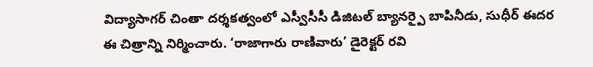విద్యాసాగర్ చింతా దర్శకత్వంలో ఎస్వీసీసీ డిజిటల్ బ్యానర్పై బాపినీడు, సుధీర్ ఈదర ఈ చిత్రాన్ని నిర్మించారు. ‘రాజాగారు రాణివారు’ డైరెక్టర్ రవి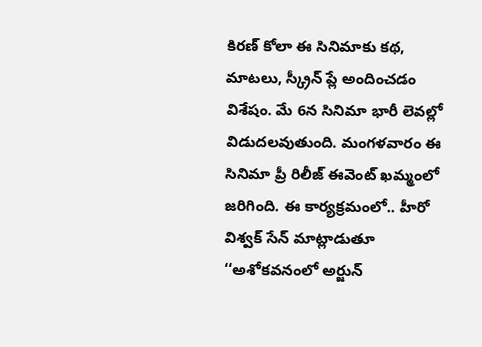కిరణ్ కోలా ఈ సినిమాకు కథ, మాటలు, స్క్రీన్ ప్లే అందించడం విశేషం. మే 6న సినిమా భారీ లెవల్లో విడుదలవుతుంది. మంగళవారం ఈ సినిమా ప్రీ రిలీజ్ ఈవెంట్ ఖమ్మంలో జరిగింది. ఈ కార్యక్రమంలో.. హీరో విశ్వక్ సేన్ మాట్లాడుతూ ‘‘అశోకవనంలో అర్జున్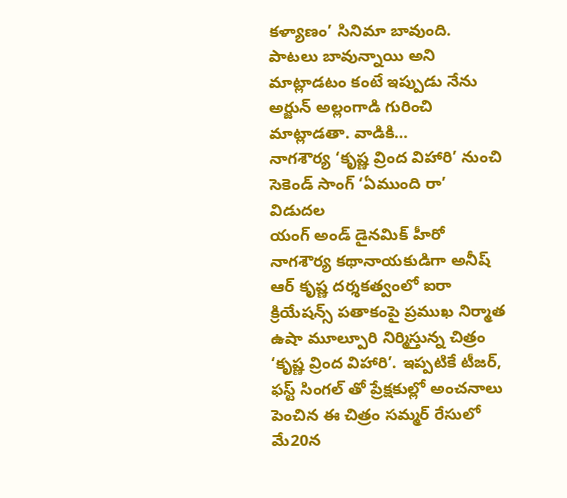కళ్యాణం’ సినిమా బావుంది. పాటలు బావున్నాయి అని మాట్లాడటం కంటే ఇప్పుడు నేను అర్జున్ అల్లంగాడి గురించి మాట్లాడతా. వాడికి…
నాగశౌర్య ‘కృష్ణ వ్రింద విహారి’ నుంచి సెకెండ్ సాంగ్ ‘ఏముంది రా’ విడుదల
యంగ్ అండ్ డైనమిక్ హీరో నాగశౌర్య కథానాయకుడిగా అనీష్ ఆర్ కృష్ణ దర్శకత్వంలో ఐరా క్రియేషన్స్ పతాకంపై ప్రముఖ నిర్మాత ఉషా మూల్పూరి నిర్మిస్తున్న చిత్రం ‘కృష్ణ వ్రింద విహారి’. ఇప్పటికే టీజర్, ఫస్ట్ సింగల్ తో ప్రేక్షకుల్లో అంచనాలు పెంచిన ఈ చిత్రం సమ్మర్ రేసులో మే20న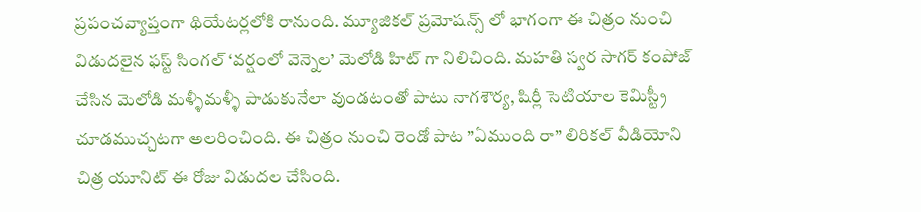ప్రపంచవ్యాప్తంగా థియేటర్లలోకి రానుంది. మ్యూజికల్ ప్రమోషన్స్ లో భాగంగా ఈ చిత్రం నుంచి విడుదలైన ఫస్ట్ సింగల్ ‘వర్షంలో వెన్నెల’ మెలోడి హిట్ గా నిలిచింది. మహతి స్వర సాగర్ కంపోజ్ చేసిన మెలోడి మళ్ళీమళ్ళీ పాడుకునేలా వుండటంతో పాటు నాగశౌర్య, షిర్లీ సెటియాల కెమిస్ట్రీ చూడముచ్చటగా అలరించింది. ఈ చిత్రం నుంచి రెండో పాట ”ఏముంది రా” లిరికల్ వీడియోని చిత్ర యూనిట్ ఈ రోజు విడుదల చేసింది.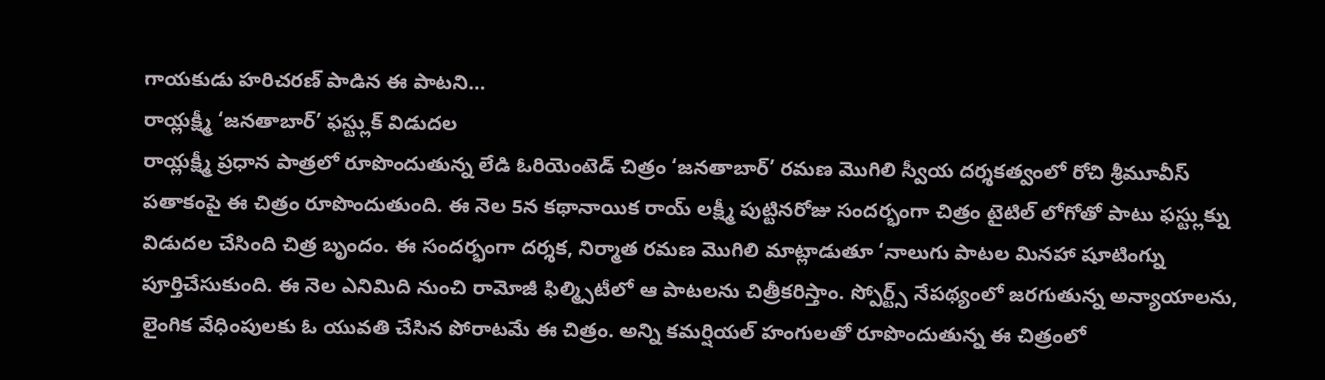గాయకుడు హరిచరణ్ పాడిన ఈ పాటని…
రాయ్లక్ష్మీ ‘జనతాబార్’ ఫస్ట్లుక్ విడుదల
రాయ్లక్ష్మీ ప్రధాన పాత్రలో రూపొందుతున్న లేడి ఓరియెంటెడ్ చిత్రం ‘జనతాబార్’ రమణ మొగిలి స్వీయ దర్శకత్వంలో రోచి శ్రీమూవీస్ పతాకంపై ఈ చిత్రం రూపొందుతుంది. ఈ నెల 5న కథానాయిక రాయ్ లక్ష్మీ పుట్టినరోజు సందర్భంగా చిత్రం టైటిల్ లోగోతో పాటు ఫస్ట్లుక్ను విడుదల చేసింది చిత్ర బృందం. ఈ సందర్భంగా దర్శక, నిర్మాత రమణ మొగిలి మాట్లాడుతూ ‘నాలుగు పాటల మినహా షూటింగ్ను పూర్తిచేసుకుంది. ఈ నెల ఎనిమిది నుంచి రామోజీ ఫిల్మ్సిటీలో ఆ పాటలను చిత్రీకరిస్తాం. స్పోర్ట్స్ నేపథ్యంలో జరగుతున్న అన్యాయాలను, లైంగిక వేధింపులకు ఓ యువతి చేసిన పోరాటమే ఈ చిత్రం. అన్ని కమర్షియల్ హంగులతో రూపొందుతున్న ఈ చిత్రంలో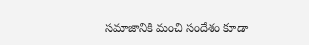సమాజానికి మంచి సందేశం కూడా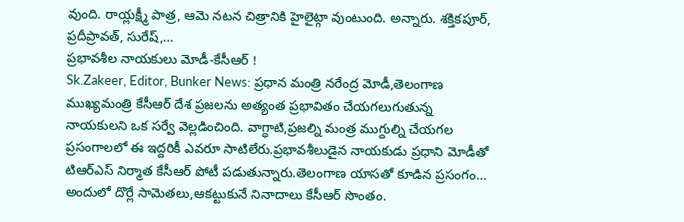వుంది. రాయ్లక్ష్మీ పాత్ర, ఆమె నటన చిత్రానికి హైలైట్గా వుంటుంది. అన్నారు. శక్తికపూర్, ప్రదీప్రావత్, సురేష్,…
ప్రభావశీల నాయకులు మోడీ-కేసీఆర్ !
Sk.Zakeer, Editor, Bunker News: ప్రధాన మంత్రి నరేంద్ర మోడీ,తెలంగాణ ముఖ్యమంత్రి కేసీఆర్ దేశ ప్రజలను అత్యంత ప్రభావితం చేయగలుగుతున్న నాయకులని ఒక సర్వే వెల్లడించింది. వాగ్ధాటి,ప్రజల్ని మంత్ర ముగ్దుల్ని చేయగల ప్రసంగాలలో ఈ ఇద్దరికీ ఎవరూ సాటిలేరు.ప్రభావశీలుడైన నాయకుడు ప్రధాని మోడీతో టిఆర్ఎస్ నిర్మాత కేసీఆర్ పోటీ పడుతున్నారు.తెలంగాణ యాసతో కూడిన ప్రసంగం… అందులో దొర్లే సామెతలు,ఆకట్టుకునే నినాదాలు కేసీఆర్ సొంతం.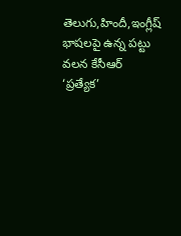తెలుగు,హిందీ,ఇంగ్లీష్ భాషలపై ఉన్న పట్టు వలన కేసీఆర్ ‘ప్రత్యేక’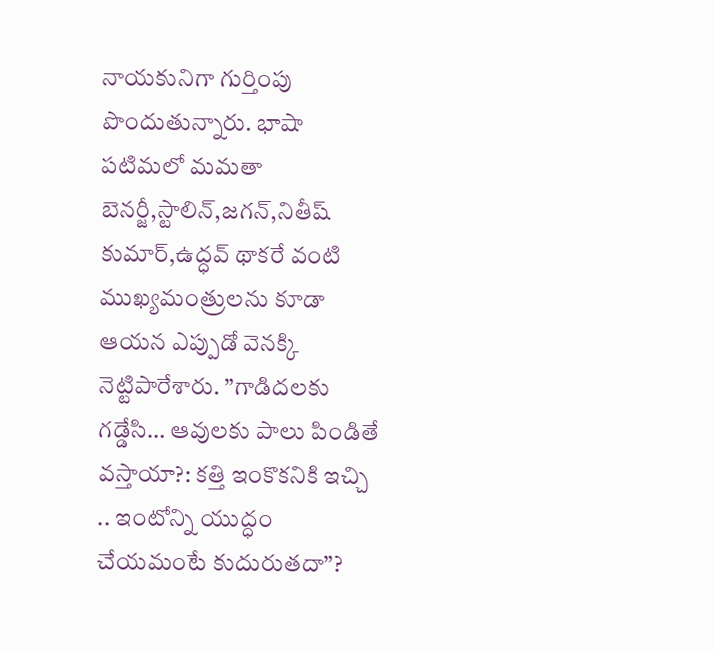నాయకునిగా గుర్తింపు పొందుతున్నారు. భాషా పటిమలో మమతా బెనర్జీ,స్టాలిన్,జగన్,నితీష్ కుమార్,ఉద్ధవ్ థాకరే వంటి ముఖ్యమంత్రులను కూడా ఆయన ఎప్పుడో వెనక్కి నెట్టిపారేశారు. ”గాడిదలకు గడ్డేసి… ఆవులకు పాలు పిండితే వస్తాయా?: కత్తి ఇంకొకనికి ఇచ్చి .. ఇంటోన్ని యుద్ధం చేయమంటే కుదురుతదా”?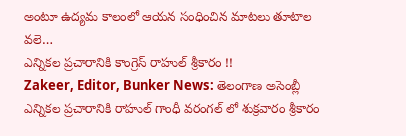అంటూ ఉద్యమ కాలంలో ఆయన సంధించిన మాటలు తూటాల వలె…
ఎన్నికల ప్రచారానికి కాంగ్రెస్ రాహుల్ శ్రీకారం !!
Zakeer, Editor, Bunker News: తెలంగాణ అసెంబ్లీ ఎన్నికల ప్రచారానికి రాహుల్ గాంధీ వరంగల్ లో శుక్రవారం శ్రీకారం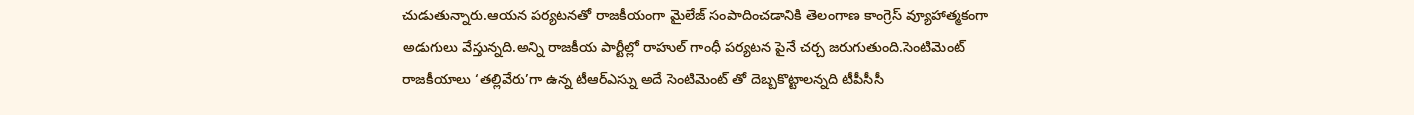చుడుతున్నారు.ఆయన పర్యటనతో రాజకీయంగా మైలేజ్ సంపాదించడానికి తెలంగాణ కాంగ్రెస్ వ్యూహాత్మకంగా అడుగులు వేస్తున్నది.అన్ని రాజకీయ పార్టీల్లో రాహుల్ గాంధీ పర్యటన పైనే చర్చ జరుగుతుంది.సెంటిమెంట్ రాజకీయాలు ‘తల్లివేరు’గా ఉన్న టీఆర్ఎస్ను అదే సెంటిమెంట్ తో దెబ్బకొట్టాలన్నది టీపీసీసీ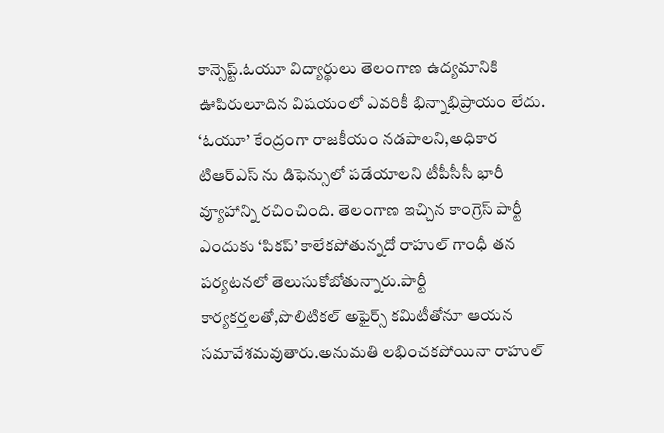కాన్సెప్ట్.ఓయూ విద్యార్థులు తెలంగాణ ఉద్యమానికి ఊపిరులూదిన విషయంలో ఎవరికీ భిన్నాభిప్రాయం లేదు. ‘ఓయూ’ కేంద్రంగా రాజకీయం నడపాలని,అధికార టిఆర్ఎస్ ను డిఫెన్సులో పడేయాలని టీపీసీసీ భారీ వ్యూహాన్ని రచించింది. తెలంగాణ ఇచ్చిన కాంగ్రెస్ పార్టీ ఎందుకు ‘పికప్’ కాలేకపోతున్నదో రాహుల్ గాంధీ తన పర్యటనలో తెలుసుకోబోతున్నారు.పార్టీ కార్యకర్తలతో,పొలిటికల్ అఫైర్స్ కమిటీతోనూ ఆయన సమావేశమవుతారు.అనుమతి లభించకపోయినా రాహుల్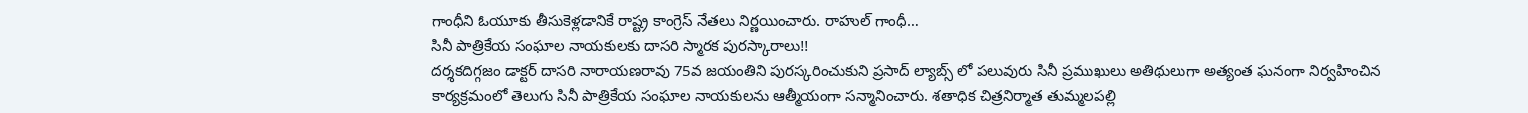గాంధీని ఓయూకు తీసుకెళ్లడానికే రాష్ట్ర కాంగ్రెస్ నేతలు నిర్ణయించారు. రాహుల్ గాంధీ…
సినీ పాత్రికేయ సంఘాల నాయకులకు దాసరి స్మారక పురస్కారాలు!!
దర్శకదిగ్గజం డాక్టర్ దాసరి నారాయణరావు 75వ జయంతిని పురస్కరించుకుని ప్రసాద్ ల్యాబ్స్ లో పలువురు సినీ ప్రముఖులు అతిథులుగా అత్యంత ఘనంగా నిర్వహించిన కార్యక్రమంలో తెలుగు సినీ పాత్రికేయ సంఘాల నాయకులను ఆత్మీయంగా సన్మానించారు. శతాధిక చిత్రనిర్మాత తుమ్మలపల్లి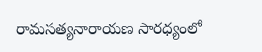రామసత్యనారాయణ సారధ్యంలో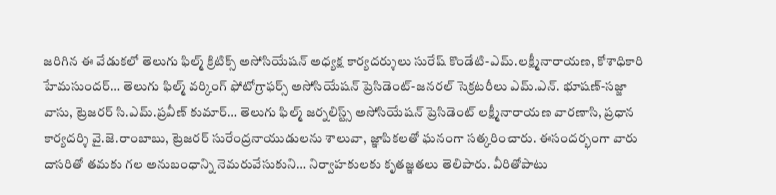జరిగిన ఈ వేడుకలో తెలుగు ఫిల్మ్ క్రిటిక్స్ అసోసియేషన్ అధ్యక్ష కార్యదర్శులు సురేష్ కొండేటి-ఎమ్.లక్ష్మీనారాయణ, కోశాధికారి హేమసుందర్… తెలుగు ఫిల్మ్ వర్కింగ్ ఫోటోగ్రాఫర్స్ అసోసియేషన్ ప్రెసిడెంట్-జనరల్ సెక్రటరీలు ఎమ్.ఎన్. భూషణ్-సజ్జా వాసు, ట్రెజరర్ సి.ఎమ్.ప్రవీణ్ కుమార్… తెలుగు ఫిల్మ్ జర్నలిస్ట్స్ అసోసియేషన్ ప్రెసిడెంట్ లక్ష్మీనారాయణ వారణాసి, ప్రధాన కార్యదర్శి వై.జె.రాంబాబు, ట్రెజరర్ సురేంద్రనాయుడులను శాలువా, జ్ఞాపికలతో ఘనంగా సత్కరించారు. ఈసందర్భంగా వారు దాసరితో తమకు గల అనుబంధాన్ని నెమరువేసుకుని… నిర్వాహకులకు కృతజ్ఞతలు తెలిపారు. వీరితోపాటు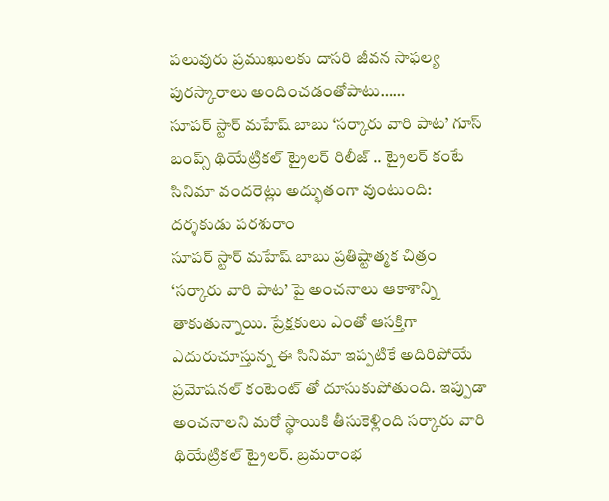పలువురు ప్రముఖులకు దాసరి జీవన సాఫల్య పురస్కారాలు అందించడంతోపాటు……
సూపర్ స్టార్ మహేష్ బాబు ‘సర్కారు వారి పాట’ గూస్ బంప్స్ థియేట్రికల్ ట్రైలర్ రిలీజ్ .. ట్రైలర్ కంటే సినిమా వందరెట్లు అద్భుతంగా వుంటుంది: దర్శకుడు పరశురాం
సూపర్ స్టార్ మహేష్ బాబు ప్రతిష్టాత్మక చిత్రం ‘సర్కారు వారి పాట’ పై అంచనాలు ఆకాశాన్ని తాకుతున్నాయి. ప్రేక్షకులు ఎంతో ఆసక్తిగా ఎదురుచూస్తున్న ఈ సినిమా ఇప్పటికే అదిరిపోయే ప్రమోషనల్ కంటెంట్ తో దూసుకుపోతుంది. ఇప్పుడా అంచనాలని మరో స్థాయికి తీసుకెళ్లింది సర్కారు వారి థియేట్రికల్ ట్రైలర్. బ్రమరాంభ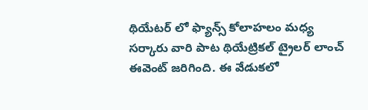థియేటర్ లో ఫ్యాన్స్ కోలాహలం మధ్య సర్కారు వారి పాట థియేట్రికల్ ట్రైలర్ లాంచ్ ఈవెంట్ జరిగింది. ఈ వేడుకలో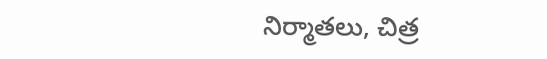నిర్మాతలు, చిత్ర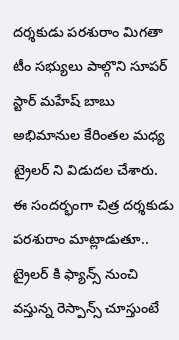దర్శకుడు పరశురాం మిగతా టీం సభ్యులు పాల్గొని సూపర్ స్టార్ మహేష్ బాబు అభిమానుల కేరింతల మధ్య ట్రైలర్ ని విడుదల చేశారు. ఈ సందర్భంగా చిత్ర దర్శకుడు పరశురాం మాట్లాడుతూ.. ట్రైలర్ కి ఫ్యాన్స్ నుంచి వస్తున్న రెస్పాన్స్ చూస్తుంటే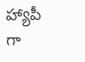హ్యాపీ గా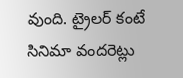వుంది. ట్రైలర్ కంటే సినిమా వందరెట్లు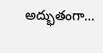అద్భుతంగా…